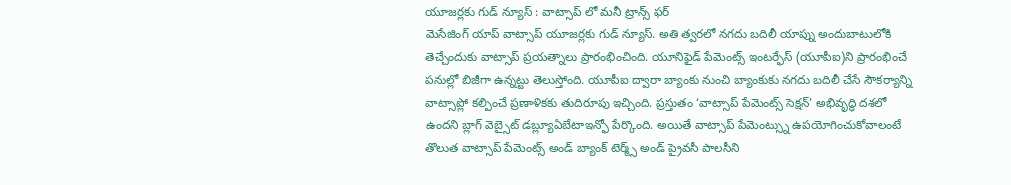యూజర్లకు గుడ్ న్యూస్ : వాట్సాప్ లో మనీ ట్రాన్స్ ఫర్
మెసేజింగ్ యాప్ వాట్సాప్ యూజర్లకు గుడ్ న్యూస్. అతి త్వరలో నగదు బదిలీ యాప్ను అందుబాటులోకి తెచ్చేందుకు వాట్సాప్ ప్రయత్నాలు ప్రారంభించింది. యూనిఫైడ్ పేమెంట్స్ ఇంటర్ఫేస్ (యూపీఐ)ని ప్రారంభించే పనుల్లో బిజీగా ఉన్నట్టు తెలుస్తోంది. యూపీఐ ద్వారా బ్యాంకు నుంచి బ్యాంకుకు నగదు బదిలీ చేసే సౌకర్యాన్ని వాట్సాప్లో కల్పించే ప్రణాళికకు తుదిరూపు ఇచ్చింది. ప్రస్తుతం ‘వాట్సాప్ పేమెంట్స్ సెక్షన్’ అభివృద్ధి దశలో ఉందని బ్లాగ్ వెబ్సైట్ డబ్ల్యూఏబేటాఇన్ఫో పేర్కొంది. అయితే వాట్సాప్ పేమెంట్స్ను ఉపయోగించుకోవాలంటే తొలుత వాట్సాప్ పేమెంట్స్ అండ్ బ్యాంక్ టెర్మ్స్ అండ్ ప్రైవసీ పాలసీని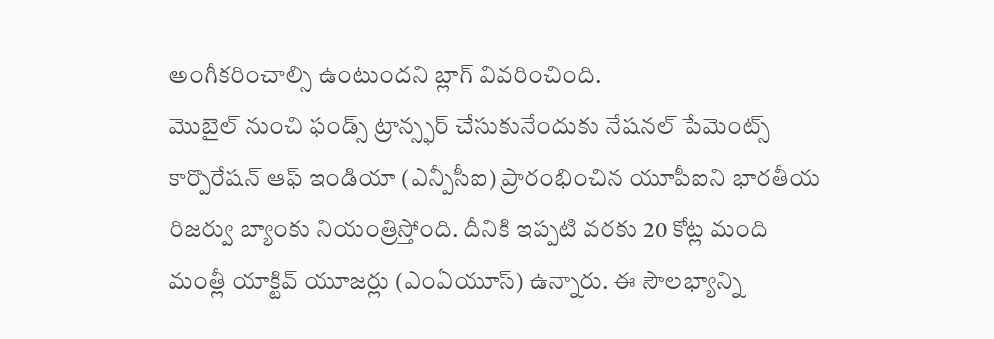అంగీకరించాల్సి ఉంటుందని బ్లాగ్ వివరించింది.
మొబైల్ నుంచి ఫండ్స్ ట్రాన్స్ఫర్ చేసుకునేందుకు నేషనల్ పేమెంట్స్ కార్పొరేషన్ ఆఫ్ ఇండియా (ఎన్పీసీఐ) ప్రారంభించిన యూపీఐని భారతీయ రిజర్వు బ్యాంకు నియంత్రిస్తోంది. దీనికి ఇప్పటి వరకు 20 కోట్ల మంది మంత్లీ యాక్టివ్ యూజర్లు (ఎంఏయూస్) ఉన్నారు. ఈ సౌలభ్యాన్ని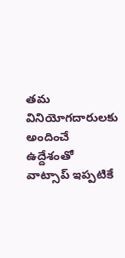తమ వినియోగదారులకు అందించే ఉద్దేశంతో వాట్సాప్ ఇప్పటికే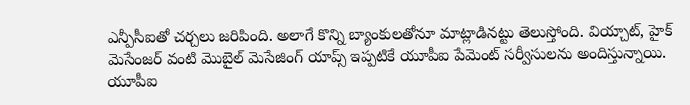ఎన్పీసీఐతో చర్చలు జరిపింది. అలాగే కొన్ని బ్యాంకులతోనూ మాట్లాడినట్టు తెలుస్తోంది. వియ్చాట్, హైక్ మెసేంజర్ వంటి మొబైల్ మెసేజింగ్ యాప్స్ ఇప్పటికే యూపీఐ పేమెంట్ సర్వీసులను అందిస్తున్నాయి. యూపీఐ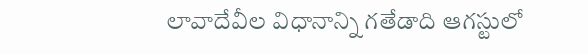లావాదేవీల విధానాన్ని గతేడాది ఆగస్టులో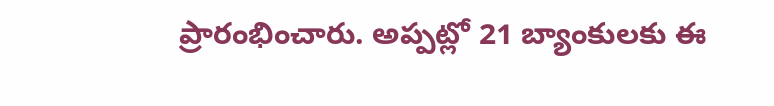ప్రారంభించారు. అప్పట్లో 21 బ్యాంకులకు ఈ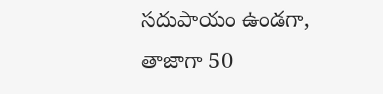సదుపాయం ఉండగా, తాజాగా 50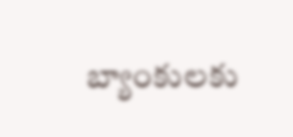బ్యాంకులకు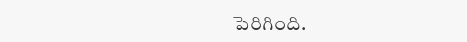పెరిగింది.